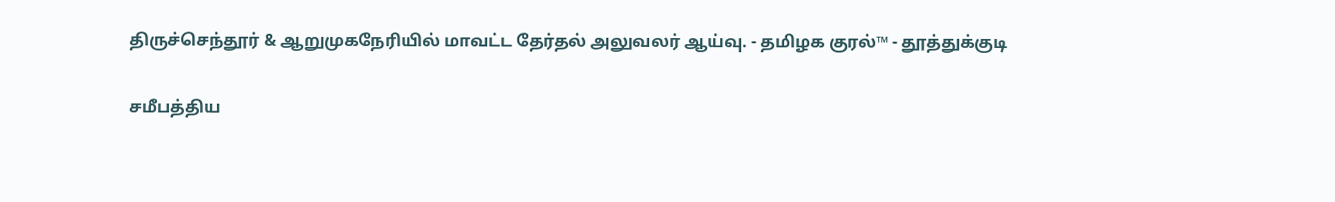திருச்செந்தூர் & ஆறுமுகநேரியில் மாவட்ட தேர்தல் அலுவலர் ஆய்வு. - தமிழக குரல்™ - தூத்துக்குடி

சமீபத்திய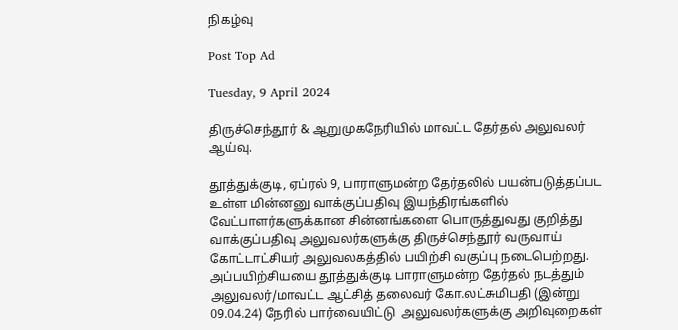நிகழ்வு

Post Top Ad

Tuesday, 9 April 2024

திருச்செந்தூர் & ஆறுமுகநேரியில் மாவட்ட தேர்தல் அலுவலர் ஆய்வு.

தூத்துக்குடி, ஏப்ரல் 9, பாராளுமன்ற தேர்தலில் பயன்படுத்தப்பட உள்ள மின்னனு வாக்குப்பதிவு இயந்திரங்களில் வேட்பாளர்களுக்கான சின்னங்களை பொருத்துவது குறித்து வாக்குப்பதிவு அலுவலர்களுக்கு திருச்செந்தூர் வருவாய் கோட்டாட்சியர் அலுவலகத்தில் பயிற்சி வகுப்பு நடைபெற்றது. அப்பயிற்சியயை தூத்துக்குடி பாராளுமன்ற தேர்தல் நடத்தும் அலுவலர்/மாவட்ட ஆட்சித் தலைவர் கோ.லட்சுமிபதி (இன்று 09.04.24) நேரில் பார்வையிட்டு  அலுவலர்களுக்கு அறிவுறைகள்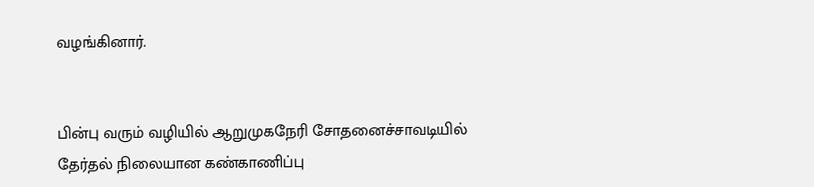வழங்கினார்.


பின்பு வரும் வழியில் ஆறுமுகநேரி சோதனைச்சாவடியில் தேர்தல் நிலையான கண்காணிப்பு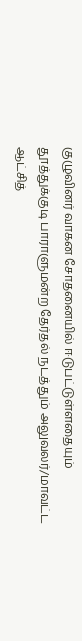குழுவினர் வாகன சோதனையில் ஈடுபட்டுள்ளதையும் தூத்துக்குடி பாராளுமன்ற தேர்தல் நடத்தும் அலுவலர்/மாவட்ட ஆட்சித்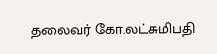தலைவர் கோ.லட்சுமிபதி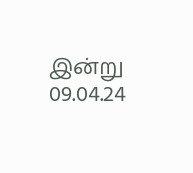இன்று 09.04.24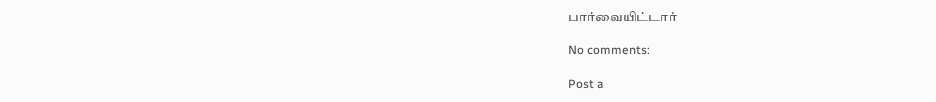பார்வையிட்டார்

No comments:

Post a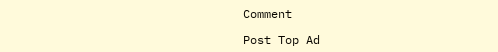Comment

Post Top Ad